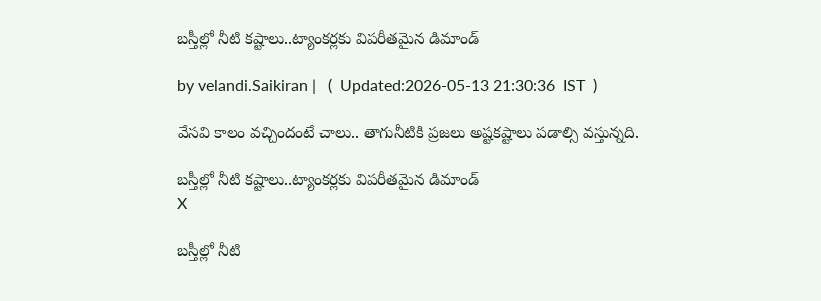బస్తీల్లో నీటి కష్టాలు..ట్యాంకర్లకు విపరీతమైన డిమాండ్

by velandi.Saikiran |   (  Updated:2026-05-13 21:30:36  IST  )

వేసవి కాలం వచ్చిందంటే చాలు.. తాగునీటికి ప్రజలు అష్టకష్టాలు పడాల్సి వస్తున్నది.

బస్తీల్లో నీటి కష్టాలు..ట్యాంకర్లకు విపరీతమైన డిమాండ్
X

బస్తీల్లో నీటి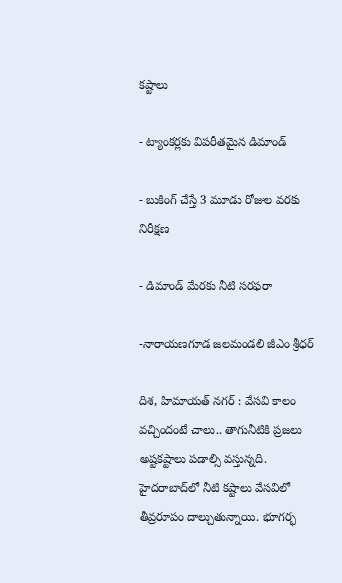కష్టాలు

- ట్యాంకర్లకు విపరీతమైన డిమాండ్

- బుకింగ్ చేస్తే 3 మూడు రోజుల వరకు నిరీక్షణ

- డిమాండ్ మేరకు నీటి సరఫరా

-నారాయణగూడ జలమండలి జీఎం శ్రీధర్

దిశ, హిమాయత్ నగర్ : వేసవి కాలం వచ్చిందంటే చాలు.. తాగునీటికి ప్రజలు అష్టకష్టాలు పడాల్సి వస్తున్నది. హైదరాబాద్‌లో నీటి కష్టాలు వేసవిలో తీవ్రరూపం దాల్చుతున్నాయి. భూగర్భ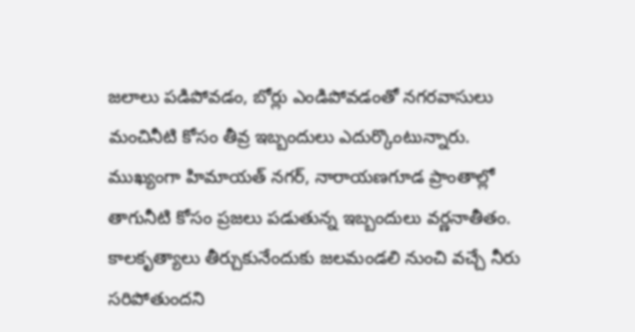జలాలు పడిపోవడం, బోర్లు ఎండిపోవడంతో నగరవాసులు మంచినీటి కోసం తీవ్ర ఇబ్బందులు ఎదుర్కొంటున్నారు. ముఖ్యంగా హిమాయత్ నగర్, నారాయణగూడ ప్రాంతాల్లో తాగునీటి కోసం ప్రజలు పడుతున్న ఇబ్బందులు వర్ణనాతీతం. కాలకృత్యాలు తీర్చుకునేందుకు జలమండలి నుంచి వచ్చే నీరు సరిపోతుందని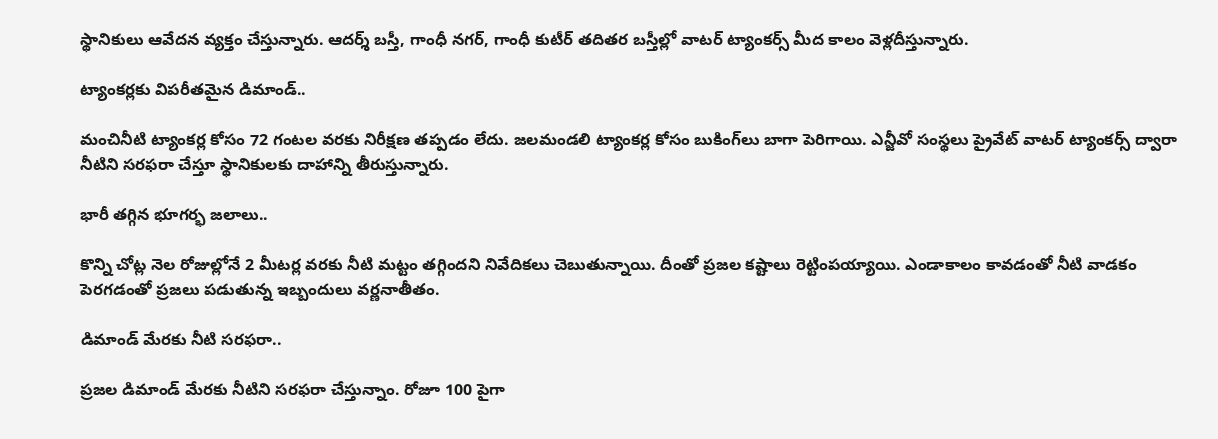స్థానికులు ఆవేదన వ్యక్తం చేస్తున్నారు. ఆదర్శ్ బస్తీ, గాంధీ నగర్, గాంధీ కుటీర్ తదితర బస్తీల్లో వాటర్ ట్యాంకర్స్ మీద కాలం వెళ్లదీస్తున్నారు.

ట్యాంకర్లకు విపరీతమైన డిమాండ్..

మంచినీటి ట్యాంకర్ల కోసం 72 గంటల వరకు నిరీక్షణ తప్పడం లేదు. జలమండలి ట్యాంకర్ల కోసం బుకింగ్‌లు బాగా పెరిగాయి. ఎన్జీవో సంస్థలు ప్రైవేట్ వాటర్ ట్యాంకర్స్ ద్వారా నీటిని సరఫరా చేస్తూ స్థానికులకు దాహాన్ని తీరుస్తున్నారు.

భారీ తగ్గిన భూగర్భ జలాలు..

కొన్ని చోట్ల నెల రోజుల్లోనే 2 మీటర్ల వరకు నీటి మట్టం తగ్గిందని నివేదికలు చెబుతున్నాయి. దీంతో ప్రజల కష్టాలు రెట్టింపయ్యాయి. ఎండాకాలం కావడంతో నీటి వాడకం పెరగడంతో ప్రజలు పడుతున్న ఇబ్బందులు వర్ణనాతీతం.

డిమాండ్ మేరకు నీటి సరఫరా..

ప్రజల డిమాండ్ మేరకు నీటిని సరఫరా చేస్తున్నాం. రోజూ 100 పైగా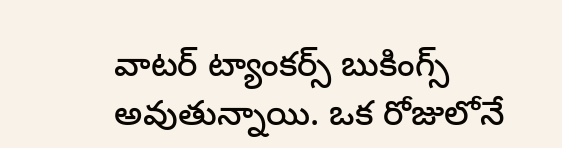వాటర్ ట్యాంకర్స్ బుకింగ్స్ అవుతున్నాయి. ఒక రోజులోనే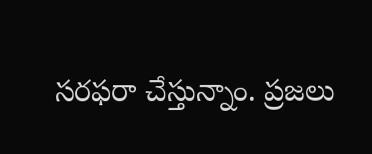సరఫరా చేస్తున్నాం. ప్రజలు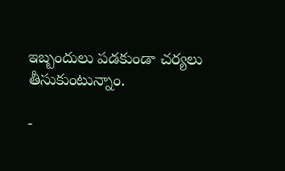ఇబ్బందులు పడకుండా చర్యలు తీసుకుంటున్నాం.

-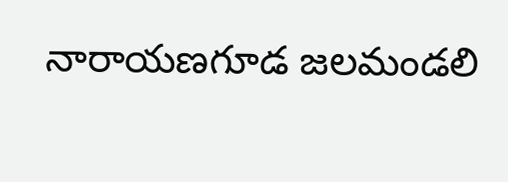నారాయణగూడ జలమండలి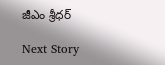జీఎం శ్రీధర్

Next Story